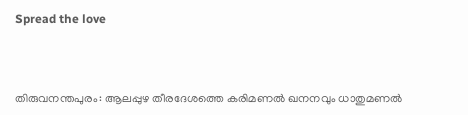Spread the love



തിരുവനന്തപുരം: ആലപ്പുഴ തീരദേശത്തെ കരിമണൽ ഖനനവും ധാതുമണൽ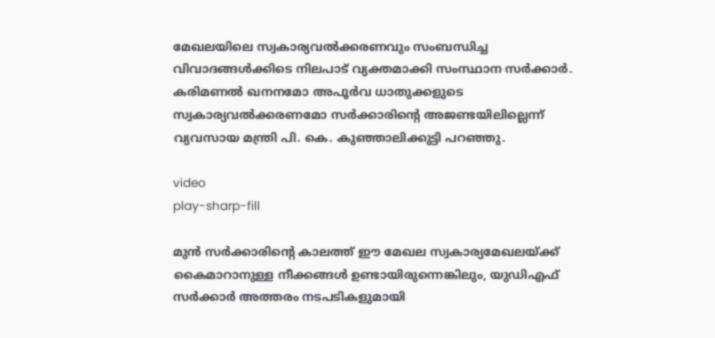മേഖലയിലെ സ്വകാര്യവൽക്കരണവും സംബന്ധിച്ച വിവാദങ്ങൾക്കിടെ നിലപാട് വ്യക്തമാക്കി സംസ്ഥാന സർക്കാർ. കരിമണൽ ഖനനമോ അപൂർവ ധാതുക്കളുടെ സ്വകാര്യവൽക്കരണമോ സർക്കാരിന്റെ അജണ്ടയിലില്ലെന്ന് വ്യവസായ മന്ത്രി പി. കെ. കുഞ്ഞാലിക്കുട്ടി പറഞ്ഞു.

video
play-sharp-fill

മുൻ സർക്കാരിന്റെ കാലത്ത് ഈ മേഖല സ്വകാര്യമേഖലയ്ക്ക് കൈമാറാനുള്ള നീക്കങ്ങൾ ഉണ്ടായിരുന്നെങ്കിലും, യുഡിഎഫ് സർക്കാർ അത്തരം നടപടികളുമായി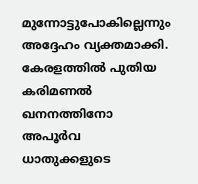മുന്നോട്ടുപോകില്ലെന്നും അദ്ദേഹം വ്യക്തമാക്കി. കേരളത്തിൽ പുതിയ കരിമണൽ ഖനനത്തിനോ അപൂർവ ധാതുക്കളുടെ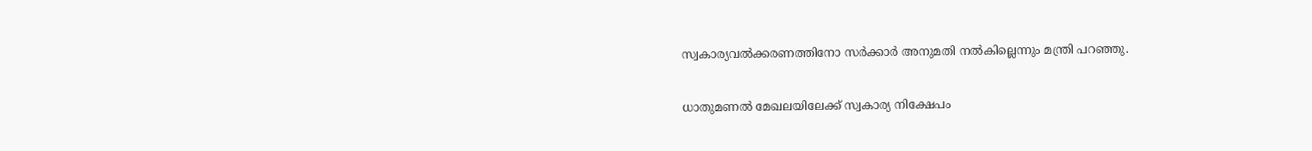സ്വകാര്യവൽക്കരണത്തിനോ സർക്കാർ അനുമതി നൽകില്ലെന്നും മന്ത്രി പറഞ്ഞു.

ധാതുമണൽ മേഖലയിലേക്ക് സ്വകാര്യ നിക്ഷേപം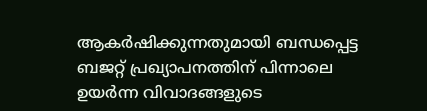ആകർഷിക്കുന്നതുമായി ബന്ധപ്പെട്ട ബജറ്റ് പ്രഖ്യാപനത്തിന് പിന്നാലെ ഉയർന്ന വിവാദങ്ങളുടെ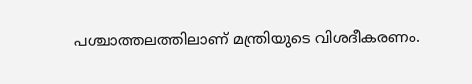പശ്ചാത്തലത്തിലാണ് മന്ത്രിയുടെ വിശദീകരണം.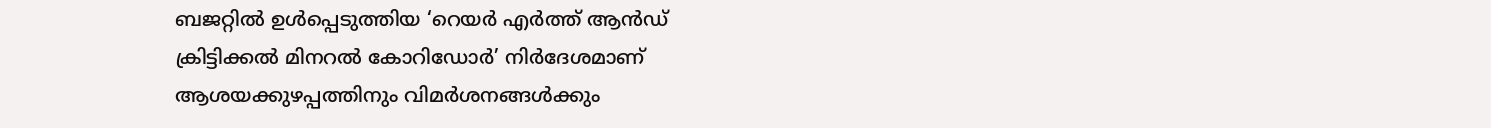ബജറ്റിൽ ഉൾപ്പെടുത്തിയ ‘റെയർ എർത്ത് ആൻഡ് ക്രിട്ടിക്കൽ മിനറൽ കോറിഡോർ’ നിർദേശമാണ് ആശയക്കുഴപ്പത്തിനും വിമർശനങ്ങൾക്കും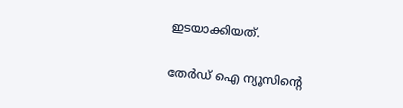ഇടയാക്കിയത്.

തേർഡ് ഐ ന്യൂസിന്റെ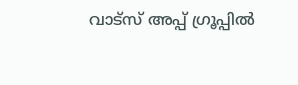വാട്സ് അപ്പ് ഗ്രൂപ്പിൽ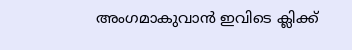അംഗമാകുവാൻ ഇവിടെ ക്ലിക്ക്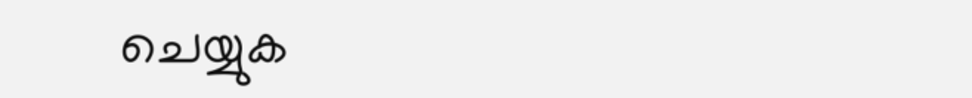ചെയ്യുക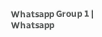Whatsapp Group 1 | Whatsapp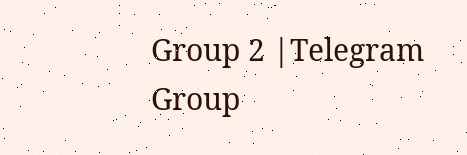Group 2 |Telegram Group